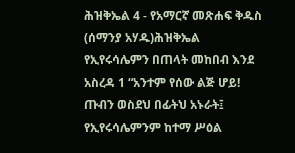ሕዝቅኤል 4 - የአማርኛ መጽሐፍ ቅዱስ (ሰማንያ አሃዱ)ሕዝቅኤል የኢየሩሳሌምን በጠላት መከበብ እንደ አስረዳ 1 “አንተም የሰው ልጅ ሆይ! ጡብን ወስደህ በፊትህ አኑራት፤ የኢየሩሳሌምንም ከተማ ሥዕል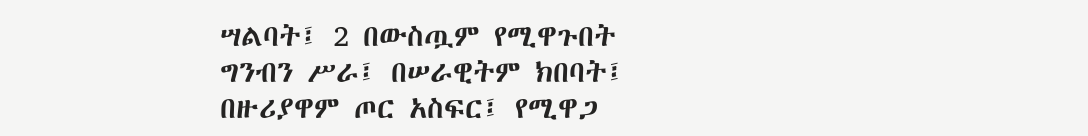ሣልባት፤ 2 በውስጧም የሚዋጉበት ግንብን ሥራ፤ በሠራዊትም ክበባት፤ በዙሪያዋም ጦር አስፍር፤ የሚዋጋ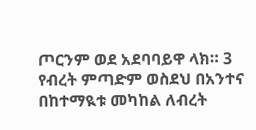ጦርንም ወደ አደባባይዋ ላክ። 3 የብረት ምጣድም ወስደህ በአንተና በከተማዪቱ መካከል ለብረት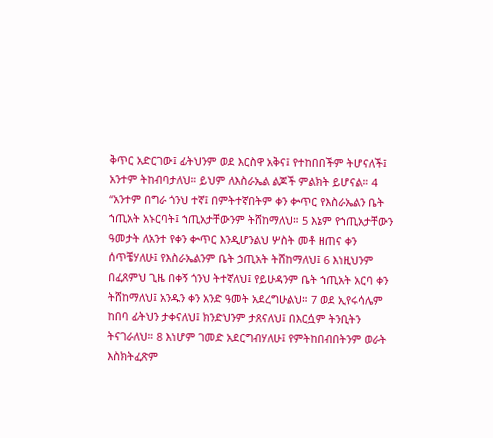ቅጥር አድርገው፤ ፊትህንም ወደ እርስዋ አቅና፤ የተከበበችም ትሆናለች፤ አንተም ትከብባታለህ። ይህም ለእስራኤል ልጆች ምልክት ይሆናል። 4 “አንተም በግራ ጎንህ ተኛ፤ በምትተኛበትም ቀን ቍጥር የእስራኤልን ቤት ኀጢአት አኑርባት፤ ኀጢአታቸውንም ትሸከማለህ። 5 እኔም የኀጢአታቸውን ዓመታት ለአንተ የቀን ቍጥር እንዲሆንልህ ሦስት መቶ ዘጠና ቀን ሰጥቼሃለሁ፤ የእስራኤልንም ቤት ኃጢአት ትሸከማለህ፤ 6 እነዚህንም በፈጸምህ ጊዜ በቀኝ ጎንህ ትተኛለህ፤ የይሁዳንም ቤት ኀጢአት አርባ ቀን ትሸከማለህ፤ አንዱን ቀን አንድ ዓመት አደረግሁልህ። 7 ወደ ኢየሩሳሌም ከበባ ፊትህን ታቀናለህ፤ ክንድህንም ታጸናለህ፤ በእርሷም ትንቢትን ትናገራለህ። 8 እነሆም ገመድ አደርግብሃለሁ፤ የምትከበብበትንም ወራት እስክትፈጽም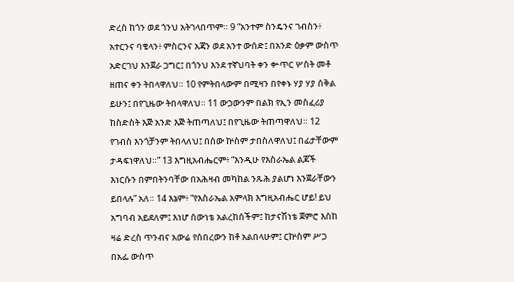ድረስ ከጎን ወደ ጎንህ አትገላበጥም። 9 “አንተም ስንዴንና ገብስን፥ አተርንና ባቄላን፥ ምስርንና አጃን ወደ አንተ ውሰድ፤ በአንድ ዕቃም ውስጥ አድርገህ እንጀራ ጋግር፤ በጎንህ እንደ ተኛህባት ቀን ቍጥር ሦስት መቶ ዘጠና ቀን ትበላዋለህ። 10 የምትበላውም በሚዛን በየቀኑ ሃያ ሃያ ሰቅል ይሁን፤ በየጊዜው ትበላዋለህ። 11 ውኃውንም በልክ የኢን መስፈሪያ ከስድስት እጅ አንድ እጅ ትጠጣለህ፤ በየጊዜው ትጠጣዋለህ። 12 የገብስ እንጎቻንም ትበላለህ፤ በሰው ኵስም ታበስለዋለህ፤ በፊታቸውም ታዳፍነዋለህ።” 13 እግዚአብሔርም፥ “እንዲሁ የእስራኤል ልጆች እነርሱን በምበትንባቸው በአሕዛብ መካከል ንጹሕ ያልሆነ እንጀራቸውን ይበላሉ” አለ። 14 እኔም፥ “የእስራኤል አምላክ እግዚአብሔር ሆይ! ይህ አግባብ አይደለም፤ እነሆ ሰውነቴ አልረከሰችም፤ ከታናሽነቴ ጀምሮ እስከ ዛሬ ድረስ ጥንብና አውሬ የሰበረውን ከቶ አልበላሁም፤ ርኵስም ሥጋ በአፌ ውስጥ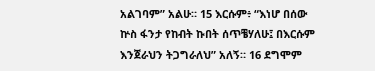አልገባም” አልሁ። 15 እርሱም፥ “እነሆ በሰው ኵስ ፋንታ የከብት ኩበት ሰጥቼሃለሁ፤ በእርሱም እንጀራህን ትጋግራለህ” አለኝ። 16 ደግሞም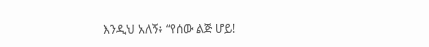እንዲህ አለኝ፥ “የሰው ልጅ ሆይ!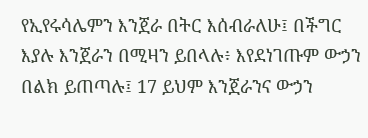የኢየሩሳሌምን እንጀራ በትር እሰብራለሁ፤ በችግር እያሉ እንጀራን በሚዛን ይበላሉ፥ እየደነገጡም ውኃን በልክ ይጠጣሉ፤ 17 ይህም እንጀራንና ውኃን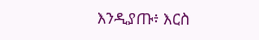እንዲያጡ፥ እርስ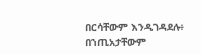በርሳቸውም እንዲገዳደሉ፥ በኀጢአታቸውም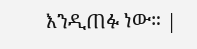እንዲጠፉ ነው። |